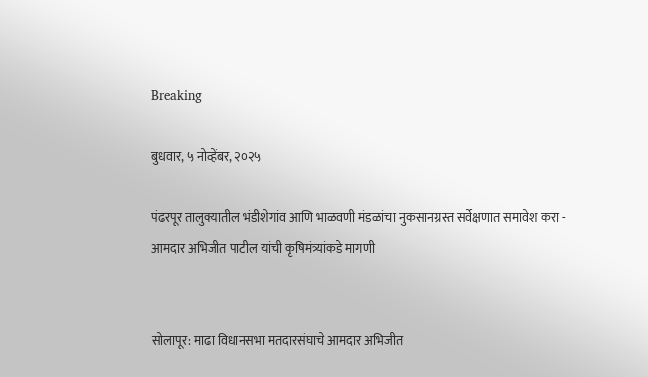Breaking

बुधवार, ५ नोव्हेंबर, २०२५

पंढरपूर तालुक्यातील भंडीशेगांव आणि भाळवणी मंडळांचा नुकसानग्रस्त सर्वेक्षणात समावेश करा - आमदार अभिजीत पाटील यांची कृषिमंत्र्यांकडे मागणी


सोलापूर: माढा विधानसभा मतदारसंघाचे आमदार अभिजीत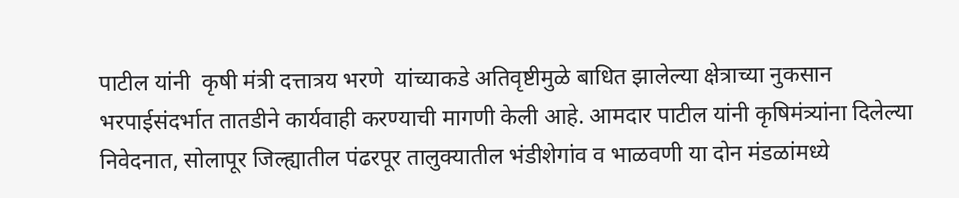पाटील यांनी  कृषी मंत्री दत्तात्रय भरणे  यांच्याकडे अतिवृष्टीमुळे बाधित झालेल्या क्षेत्राच्या नुकसान भरपाईसंदर्भात तातडीने कार्यवाही करण्याची मागणी केली आहे. आमदार पाटील यांनी कृषिमंत्र्यांना दिलेल्या निवेदनात, सोलापूर जिल्ह्यातील पंढरपूर तालुक्यातील भंडीशेगांव व भाळवणी या दोन मंडळांमध्ये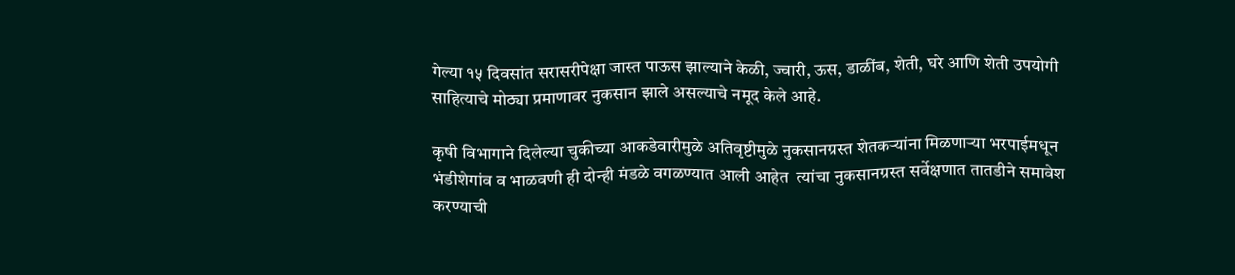गेल्या १५ दिवसांत सरासरीपेक्षा जास्त पाऊस झाल्याने केळी, ज्वारी, ऊस, डाळींब, शेती, घरे आणि शेती उपयोगी साहित्याचे मोठ्या प्रमाणावर नुकसान झाले असल्याचे नमूद केले आहे.

कृषी विभागाने दिलेल्या चुकीच्या आकडेवारीमुळे अतिवृष्टीमुळे नुकसानग्रस्त शेतकऱ्यांना मिळणाऱ्या भरपाईमधून भंडीशेगांव व भाळवणी ही दोन्ही मंडळे वगळण्यात आली आहेत  त्यांचा नुकसानग्रस्त सर्वेक्षणात तातडीने समावेश करण्याची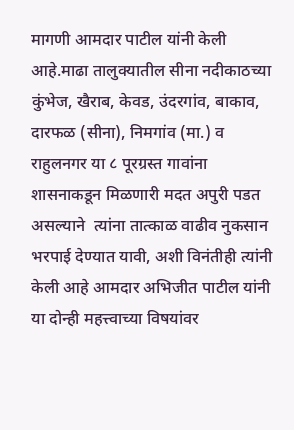मागणी आमदार पाटील यांनी केली आहे.माढा तालुक्यातील सीना नदीकाठच्या कुंभेज, खैराब, केवड, उंदरगांव, बाकाव, दारफळ (सीना), निमगांव (मा.) व राहुलनगर या ८ पूरग्रस्त गावांना शासनाकडून मिळणारी मदत अपुरी पडत असल्याने  त्यांना तात्काळ वाढीव नुकसान भरपाई देण्यात यावी, अशी विनंतीही त्यांनी केली आहे आमदार अभिजीत पाटील यांनी या दोन्ही महत्त्वाच्या विषयांवर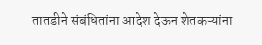तातडीने संबंधितांना आदेश देऊन शेतकऱ्यांना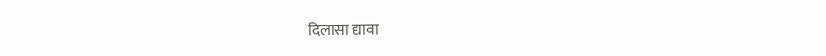दिलासा द्यावा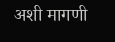अशी मागणी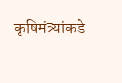कृषिमंत्र्यांकडे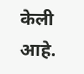केली आहे.